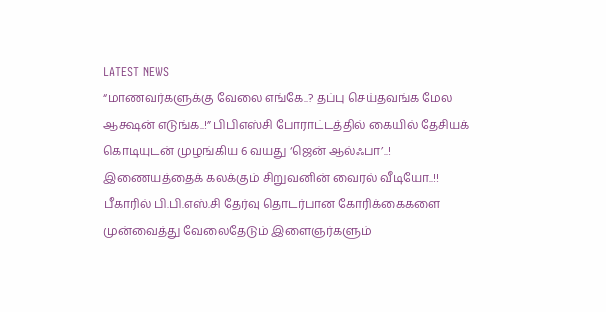LATEST NEWS
“மாணவர்களுக்கு வேலை எங்கே..? தப்பு செய்தவங்க மேல ஆக்ஷன் எடுங்க..!” பிபிஎஸ்சி போராட்டத்தில் கையில் தேசியக் கொடியுடன் முழங்கிய 6 வயது ‘ஜென் ஆல்ஃபா’..! இணையத்தைக் கலக்கும் சிறுவனின் வைரல் வீடியோ..!!
பீகாரில் பி.பி.எஸ்.சி தேர்வு தொடர்பான கோரிக்கைகளை முன்வைத்து வேலைதேடும் இளைஞர்களும்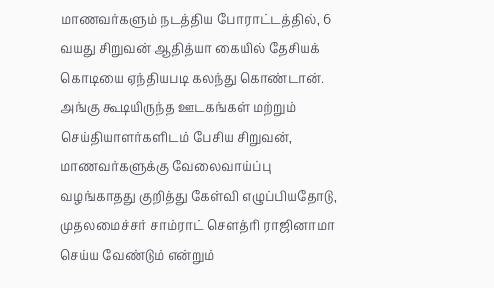மாணவர்களும் நடத்திய போராட்டத்தில், 6 வயது சிறுவன் ஆதித்யா கையில் தேசியக் கொடியை ஏந்தியபடி கலந்து கொண்டான். அங்கு கூடியிருந்த ஊடகங்கள் மற்றும் செய்தியாளர்களிடம் பேசிய சிறுவன், மாணவர்களுக்கு வேலைவாய்ப்பு வழங்காதது குறித்து கேள்வி எழுப்பியதோடு, முதலமைச்சர் சாம்ராட் சௌத்ரி ராஜினாமா செய்ய வேண்டும் என்றும்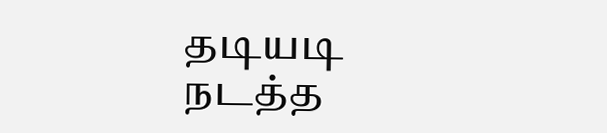தடியடி நடத்த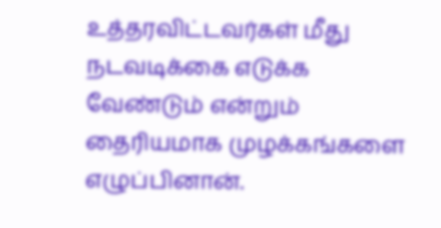உத்தரவிட்டவர்கள் மீது நடவடிக்கை எடுக்க வேண்டும் என்றும் தைரியமாக முழக்கங்களை எழுப்பினான்.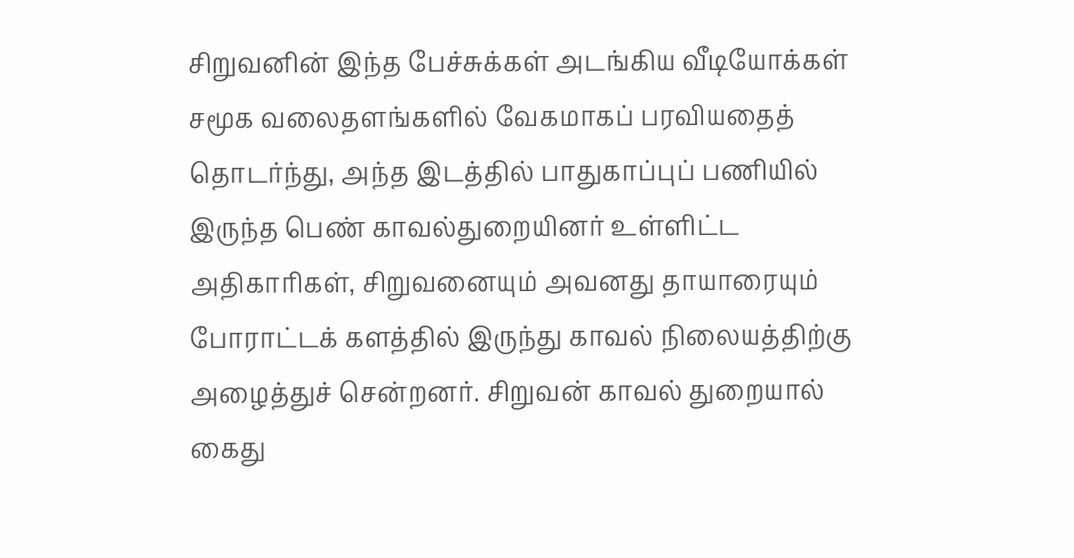சிறுவனின் இந்த பேச்சுக்கள் அடங்கிய வீடியோக்கள் சமூக வலைதளங்களில் வேகமாகப் பரவியதைத் தொடர்ந்து, அந்த இடத்தில் பாதுகாப்புப் பணியில் இருந்த பெண் காவல்துறையினர் உள்ளிட்ட அதிகாரிகள், சிறுவனையும் அவனது தாயாரையும் போராட்டக் களத்தில் இருந்து காவல் நிலையத்திற்கு அழைத்துச் சென்றனர். சிறுவன் காவல் துறையால் கைது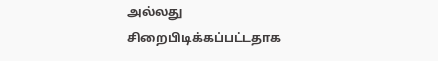அல்லது சிறைபிடிக்கப்பட்டதாக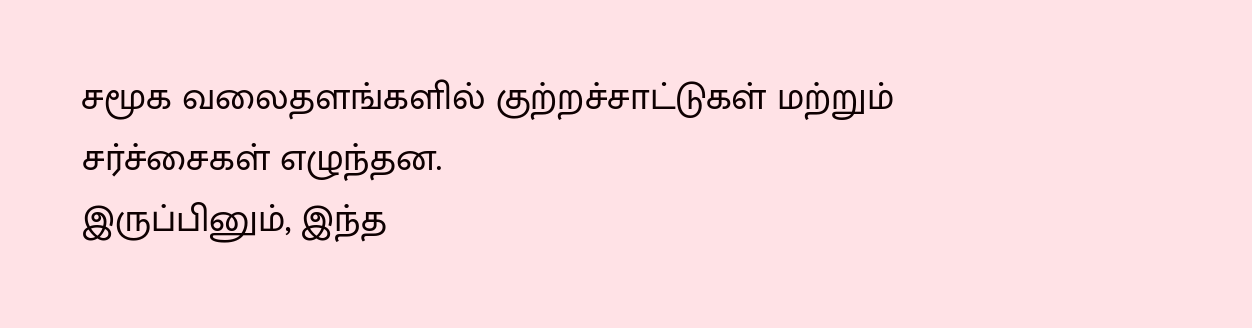சமூக வலைதளங்களில் குற்றச்சாட்டுகள் மற்றும் சர்ச்சைகள் எழுந்தன.
இருப்பினும், இந்த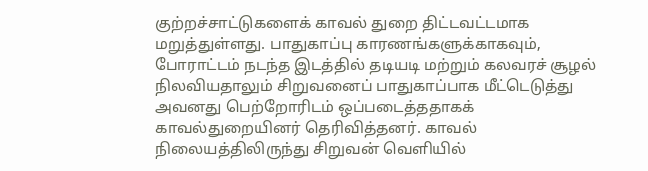குற்றச்சாட்டுகளைக் காவல் துறை திட்டவட்டமாக மறுத்துள்ளது. பாதுகாப்பு காரணங்களுக்காகவும், போராட்டம் நடந்த இடத்தில் தடியடி மற்றும் கலவரச் சூழல் நிலவியதாலும் சிறுவனைப் பாதுகாப்பாக மீட்டெடுத்து அவனது பெற்றோரிடம் ஒப்படைத்ததாகக் காவல்துறையினர் தெரிவித்தனர். காவல் நிலையத்திலிருந்து சிறுவன் வெளியில்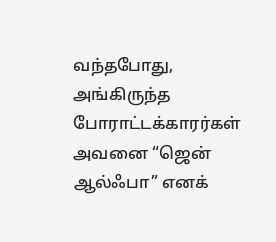வந்தபோது, அங்கிருந்த போராட்டக்காரர்கள் அவனை “ஜென் ஆல்ஃபா” எனக்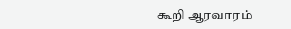கூறி ஆரவாரம்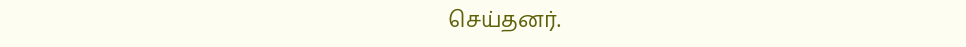செய்தனர்.